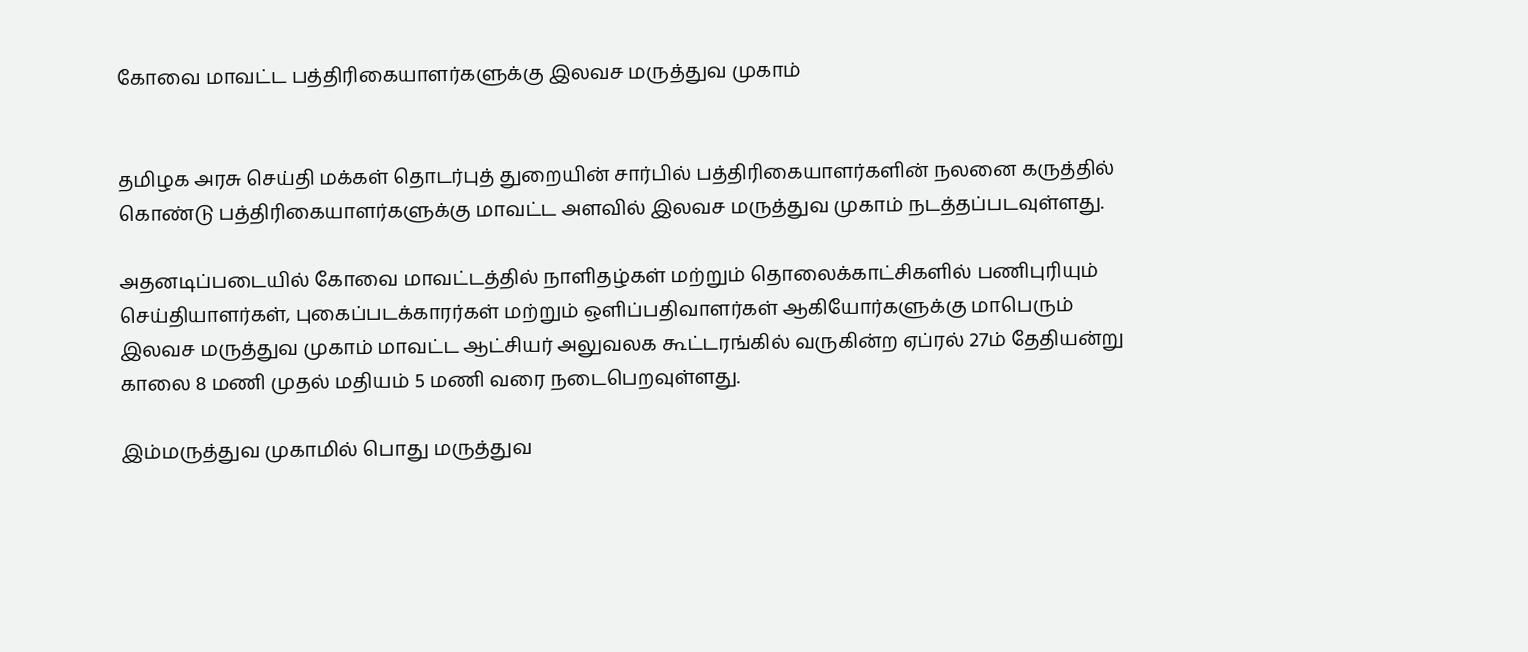கோவை மாவட்ட பத்திரிகையாளர்களுக்கு இலவச மருத்துவ முகாம்


தமிழக அரசு செய்தி மக்கள் தொடர்புத் துறையின் சார்பில் பத்திரிகையாளர்களின் நலனை கருத்தில் கொண்டு பத்திரிகையாளர்களுக்கு மாவட்ட அளவில் இலவச மருத்துவ முகாம் நடத்தப்படவுள்ளது.

அதனடிப்படையில் கோவை மாவட்டத்தில் நாளிதழ்கள் மற்றும் தொலைக்காட்சிகளில் பணிபுரியும் செய்தியாளர்கள், புகைப்படக்காரர்கள் மற்றும் ஒளிப்பதிவாளர்கள் ஆகியோர்களுக்கு மாபெரும் இலவச மருத்துவ முகாம் மாவட்ட ஆட்சியர் அலுவலக கூட்டரங்கில் வருகின்ற ஏப்ரல் 27ம் தேதியன்று காலை 8 மணி முதல் மதியம் 5 மணி வரை நடைபெறவுள்ளது.

இம்மருத்துவ முகாமில் பொது மருத்துவ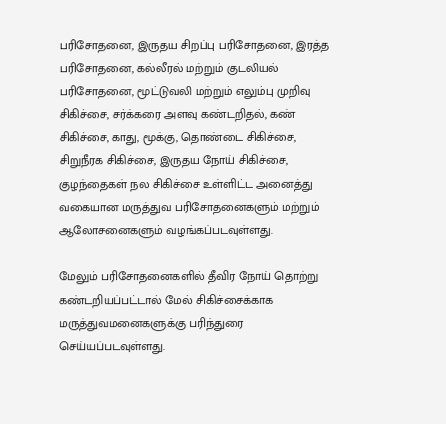பரிசோதனை, இருதய சிறப்பு பரிசோதனை, இரத்த பரிசோதனை, கல்லீரல் மற்றும் குடலியல் பரிசோதனை, மூட்டுவலி மற்றும் எலும்பு முறிவு சிகிச்சை, சர்க்கரை அளவு கண்டறிதல், கண் சிகிச்சை, காது, மூக்கு, தொண்டை சிகிச்சை, சிறுநீரக சிகிச்சை, இருதய நோய் சிகிச்சை, குழந்தைகள் நல சிகிச்சை உள்ளிட்ட அனைத்து வகையான மருத்துவ பரிசோதனைகளும் மற்றும் ஆலோசனைகளும் வழங்கப்படவுள்ளது.

மேலும் பரிசோதனைகளில் தீவிர நோய் தொற்று கண்டறியப்பட்டால் மேல் சிகிச்சைக்காக மருத்துவமனைகளுக்கு பரிந்துரை செய்யப்படவுள்ளது.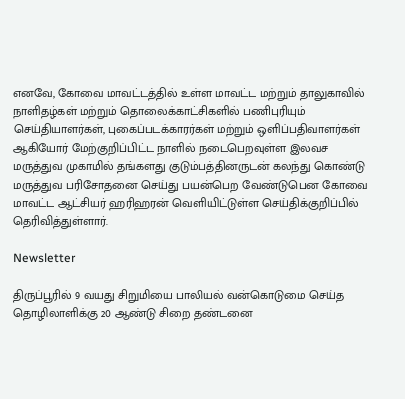எனவே, கோவை மாவட்டத்தில் உள்ள மாவட்ட மற்றும் தாலுகாவில் நாளிதழ்கள் மற்றும் தொலைக்காட்சிகளில் பணிபுரியும் செய்தியாளர்கள், புகைப்படக்காரர்கள் மற்றும் ஒளிப்பதிவாளர்கள் ஆகியோர் மேற்குறிப்பிட்ட நாளில் நடைபெறவுள்ள இலவச மருத்துவ முகாமில் தங்களது குடும்பத்தினருடன் கலந்து கொண்டு மருத்துவ பரிசோதனை செய்து பயன்பெற வேண்டுபென கோவை மாவட்ட ஆட்சியர் ஹரிஹரன் வெளியிட்டுள்ள செய்திக்குறிப்பில் தெரிவித்துள்ளார்.

Newsletter

திருப்பூரில் 9 வயது சிறுமியை பாலியல் வன்கொடுமை செய்த தொழிலாளிக்கு 20 ஆண்டு சிறை தண்டனை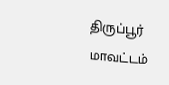திருப்பூர் மாவட்டம்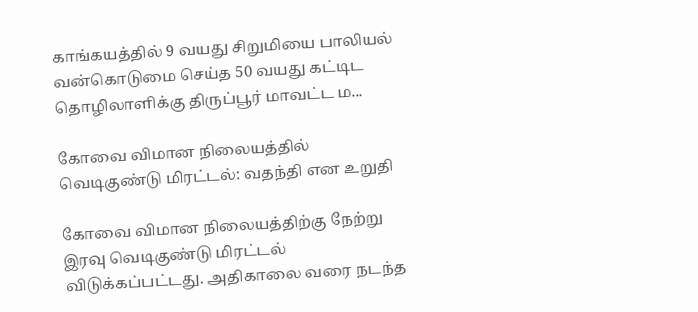காங்கயத்தில் 9 வயது சிறுமியை பாலியல் வன்கொடுமை செய்த 50 வயது கட்டிட தொழிலாளிக்கு திருப்பூர் மாவட்ட ம...

கோவை விமான நிலையத்தில் வெடிகுண்டு மிரட்டல்: வதந்தி என உறுதி

கோவை விமான நிலையத்திற்கு நேற்று இரவு வெடிகுண்டு மிரட்டல் விடுக்கப்பட்டது. அதிகாலை வரை நடந்த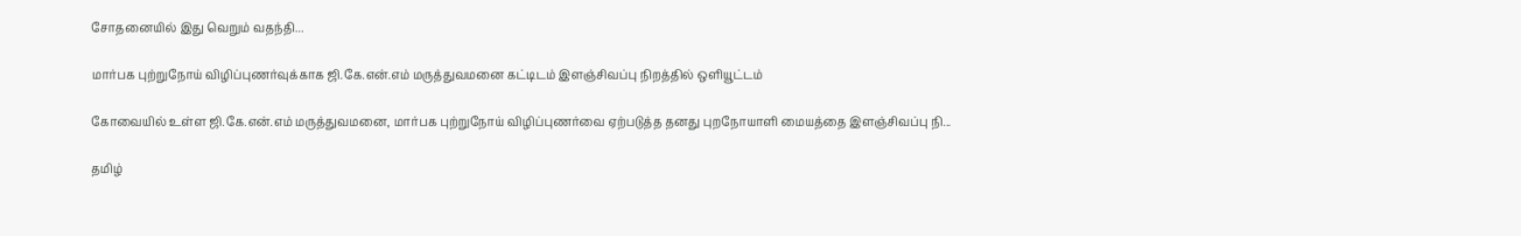சோதனையில் இது வெறும் வதந்தி...

மார்பக புற்றுநோய் விழிப்புணர்வுக்காக ஜி.கே.என்.எம் மருத்துவமனை கட்டிடம் இளஞ்சிவப்பு நிறத்தில் ஒளியூட்டம்

கோவையில் உள்ள ஜி.கே.என்.எம் மருத்துவமனை, மார்பக புற்றுநோய் விழிப்புணர்வை ஏற்படுத்த தனது புறநோயாளி மையத்தை இளஞ்சிவப்பு நி...

தமிழ்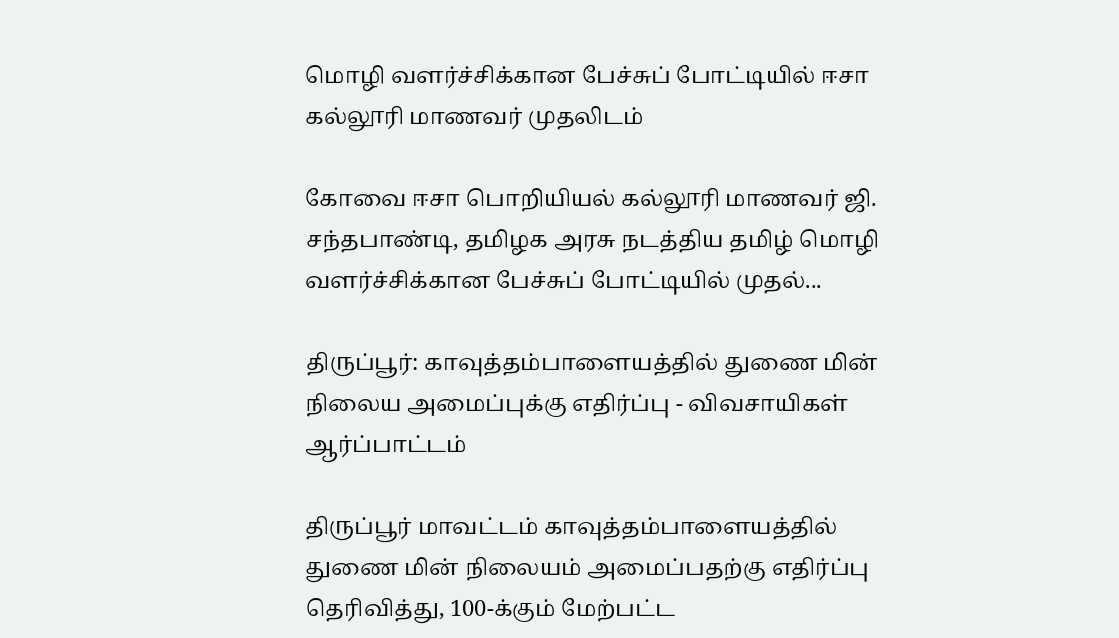மொழி வளர்ச்சிக்கான பேச்சுப் போட்டியில் ஈசா கல்லூரி மாணவர் முதலிடம்

கோவை ஈசா பொறியியல் கல்லூரி மாணவர் ஜி. சந்தபாண்டி, தமிழக அரசு நடத்திய தமிழ் மொழி வளர்ச்சிக்கான பேச்சுப் போட்டியில் முதல்...

திருப்பூர்: காவுத்தம்பாளையத்தில் துணை மின் நிலைய அமைப்புக்கு எதிர்ப்பு - விவசாயிகள் ஆர்ப்பாட்டம்

திருப்பூர் மாவட்டம் காவுத்தம்பாளையத்தில் துணை மின் நிலையம் அமைப்பதற்கு எதிர்ப்பு தெரிவித்து, 100-க்கும் மேற்பட்ட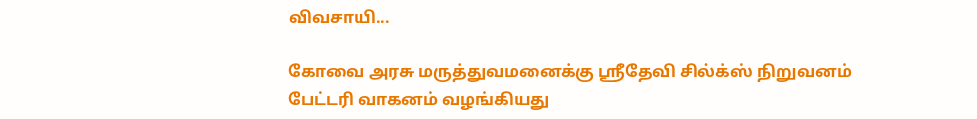விவசாயி...

கோவை அரசு மருத்துவமனைக்கு ஸ்ரீதேவி சில்க்ஸ் நிறுவனம் பேட்டரி வாகனம் வழங்கியது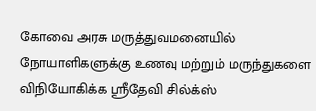கோவை அரசு மருத்துவமனையில் நோயாளிகளுக்கு உணவு மற்றும் மருந்துகளை விநியோகிக்க ஸ்ரீதேவி சில்க்ஸ்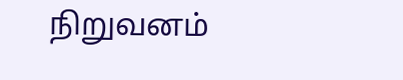நிறுவனம்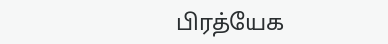பிரத்யேக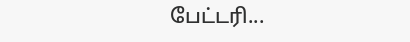பேட்டரி...